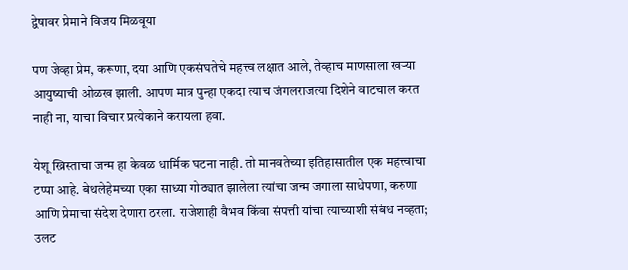द्वेषावर प्रेमाने विजय मिळवूया

पण जेव्हा प्रेम, करूणा, दया आणि एकसंघतेचे महत्त्व लक्षात आले, तेव्हाच माणसाला खऱ्या आयुष्याची ओळख झाली. आपण मात्र पुन्हा एकदा त्याच जंगलराजत्या दिशेने वाटचाल करत नाही ना, याचा विचार प्रत्येकाने करायला हवा.

येशू ख्रिस्ताचा जन्म हा केवळ धार्मिक घटना नाही. तो मानवतेच्या इतिहासातील एक महत्त्वाचा टप्पा आहे. बेथलेहेमच्या एका साध्या गोठ्यात झालेला त्यांचा जन्म जगाला साधेपणा, करुणा आणि प्रेमाचा संदेश देणारा ठरला. राजेशाही वैभव किंवा संपत्ती यांचा त्याच्याशी संबंध नव्हता; उलट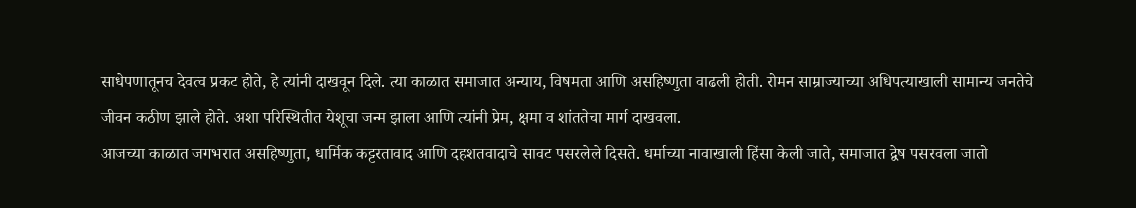साधेपणातूनच देवत्व प्रकट होते, हे त्यांनी दाखवून दिले. त्या काळात समाजात अन्याय, विषमता आणि असहिष्णुता वाढली होती. रोमन साम्राज्याच्या अधिपत्याखाली सामान्य जनतेचे जीवन कठीण झाले होते. अशा परिस्थितीत येशूचा जन्म झाला आणि त्यांनी प्रेम, क्षमा व शांततेचा मार्ग दाखवला.
आजच्या काळात जगभरात असहिष्णुता, धार्मिक कट्टरतावाद आणि दहशतवादाचे सावट पसरलेले दिसते. धर्माच्या नावाखाली हिंसा केली जाते, समाजात द्वेष पसरवला जातो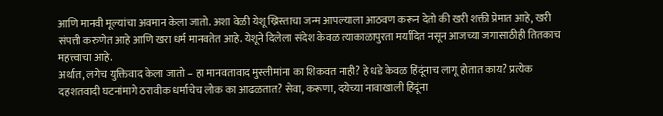आणि मानवी मूल्यांचा अवमान केला जातो. अशा वेळी येशू ख्रिस्ताचा जन्म आपल्याला आठवण करून देतो की खरी शक्ती प्रेमात आहे, खरी संपत्ती करुणेत आहे आणि खरा धर्म मानवतेत आहे. येशूने दिलेला संदेश केवळ त्याकाळापुरता मर्यादित नसून आजच्या जगासाठीही तितकाच महत्त्वाचा आहे.
अर्थात, लगेच युक्तिवाद केला जातो – हा मानवतावाद मुस्लीमांना का शिकवत नाही? हे धडे केवळ हिंदूंनाच लागू होतात काय? प्रत्येक दहशतवादी घटनांमागे ठरावीक धर्माचेच लोक का आढळतात? सेवा, करूणा, दयेच्या नावाखाली हिंदूंना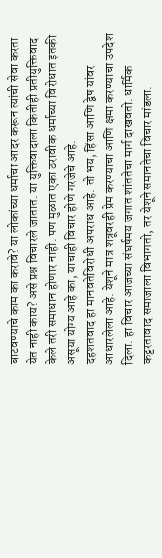बाटवण्याचे काम का करावे? या लोकांच्या धर्माचा आदर करून त्यांची सेवा करता येत नाही काय? असे प्रश्न विचारले जातात. या युक्तिवादाला कितीही प्रतीयुक्तिवाद केले तरी समाधान होणार नाही. पण मुळात एका ठरावीक धर्माच्या विरोधात इतकी असूया योग्य आहे का, याचाही विचार होणे गरजेचे आहे.
दहशतवाद हा मानवतेविरोधी अपराध आहे. तो भय, हिंसा आणि द्वेष यांवर आधारलेला आहे. येशूने मात्र शत्रूवरही प्रेम करण्याचा आणि क्षमा करण्याचा उपदेश दिला. हा विचार आजच्या संघर्षमय जगात शांततेचा मार्ग दाखवतो. धार्मिक कट्टरतावाद समाजाला विभागतो, तर येशूने समानतेचा विचार मांडला.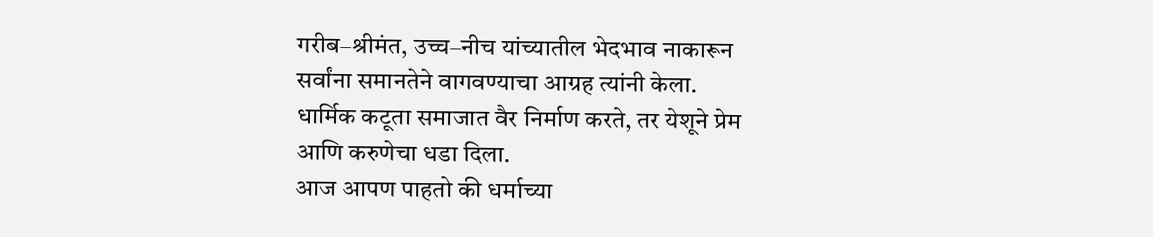गरीब–श्रीमंत, उच्च–नीच यांच्यातील भेदभाव नाकारून सर्वांना समानतेने वागवण्याचा आग्रह त्यांनी केला. धार्मिक कटूता समाजात वैर निर्माण करते, तर येशूने प्रेम आणि करुणेचा धडा दिला.
आज आपण पाहतो की धर्माच्या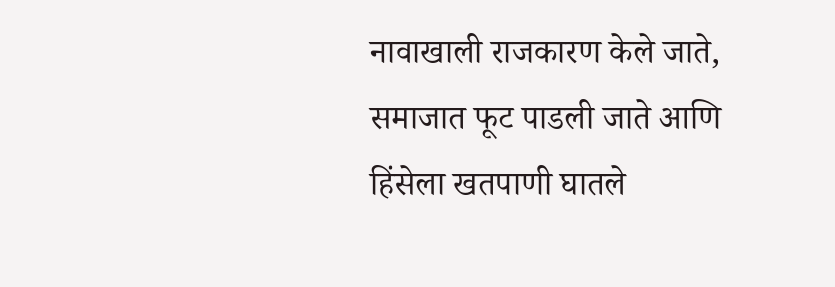नावाखाली राजकारण केले जाते, समाजात फूट पाडली जाते आणि हिंसेला खतपाणी घातले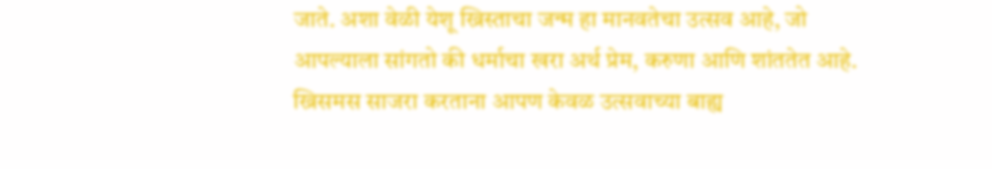जाते. अशा वेळी येशू ख्रिस्ताचा जन्म हा मानवतेचा उत्सव आहे, जो आपल्याला सांगतो की धर्माचा खरा अर्थ प्रेम, करुणा आणि शांततेत आहे. ख्रिसमस साजरा करताना आपण केवळ उत्सवाच्या बाह्य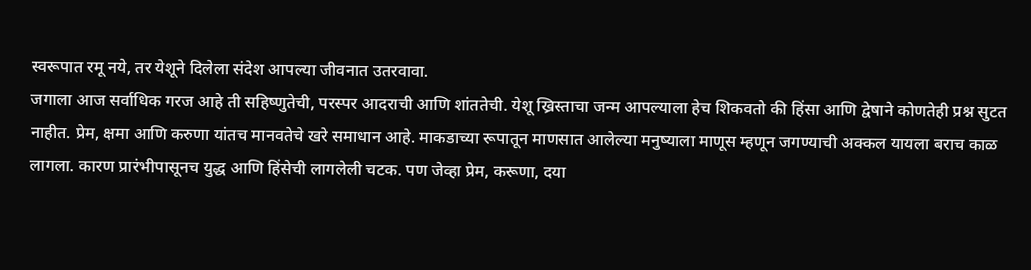स्वरूपात रमू नये, तर येशूने दिलेला संदेश आपल्या जीवनात उतरवावा.
जगाला आज सर्वाधिक गरज आहे ती सहिष्णुतेची, परस्पर आदराची आणि शांततेची. येशू ख्रिस्ताचा जन्म आपल्याला हेच शिकवतो की हिंसा आणि द्वेषाने कोणतेही प्रश्न सुटत नाहीत. प्रेम, क्षमा आणि करुणा यांतच मानवतेचे खरे समाधान आहे. माकडाच्या रूपातून माणसात आलेल्या मनुष्याला माणूस म्हणून जगण्याची अक्कल यायला बराच काळ लागला. कारण प्रारंभीपासूनच युद्ध आणि हिंसेची लागलेली चटक. पण जेव्हा प्रेम, करूणा, दया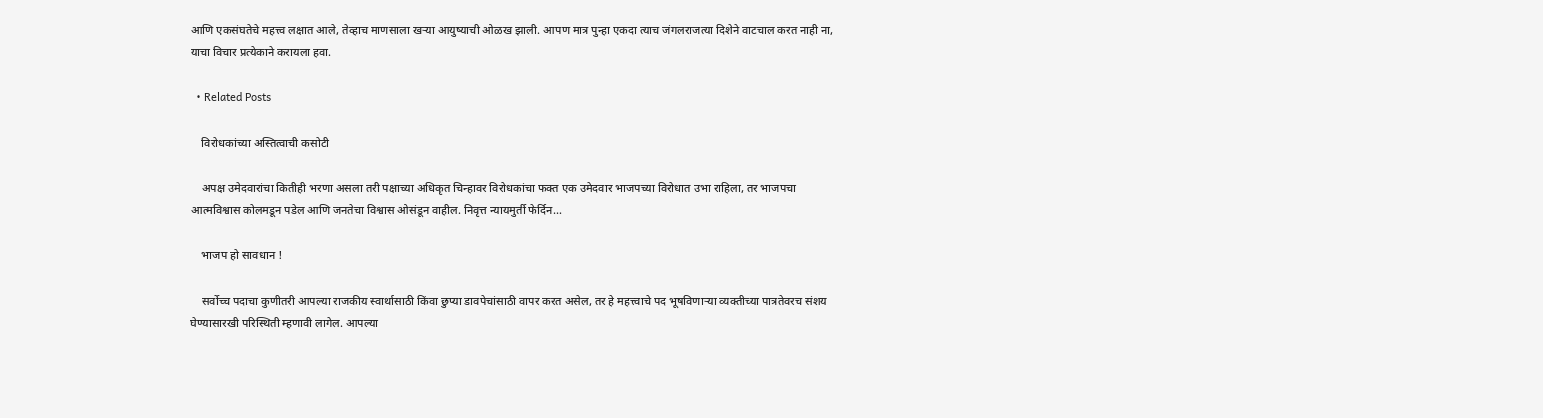आणि एकसंघतेचे महत्त्व लक्षात आले, तेव्हाच माणसाला खऱ्या आयुष्याची ओळख झाली. आपण मात्र पुन्हा एकदा त्याच जंगलराजत्या दिशेने वाटचाल करत नाही ना, याचा विचार प्रत्येकाने करायला हवा.

  • Related Posts

    विरोधकांच्या अस्तित्वाची कसोटी

    अपक्ष उमेदवारांचा कितीही भरणा असला तरी पक्षाच्या अधिकृत चिन्हावर विरोधकांचा फक्त एक उमेदवार भाजपच्या विरोधात उभा राहिला, तर भाजपचा आत्मविश्वास कोलमडून पडेल आणि जनतेचा विश्वास ओसंडून वाहील. निवृत्त न्यायमुर्ती फेर्दिन…

    भाजप हो सावधान !

    सर्वोच्च पदाचा कुणीतरी आपल्या राजकीय स्वार्थासाठी किंवा छुप्या डावपेचांसाठी वापर करत असेल, तर हे महत्त्वाचे पद भूषविणाऱ्या व्यक्तीच्या पात्रतेवरच संशय घेण्यासारखी परिस्थिती म्हणावी लागेल. आपल्या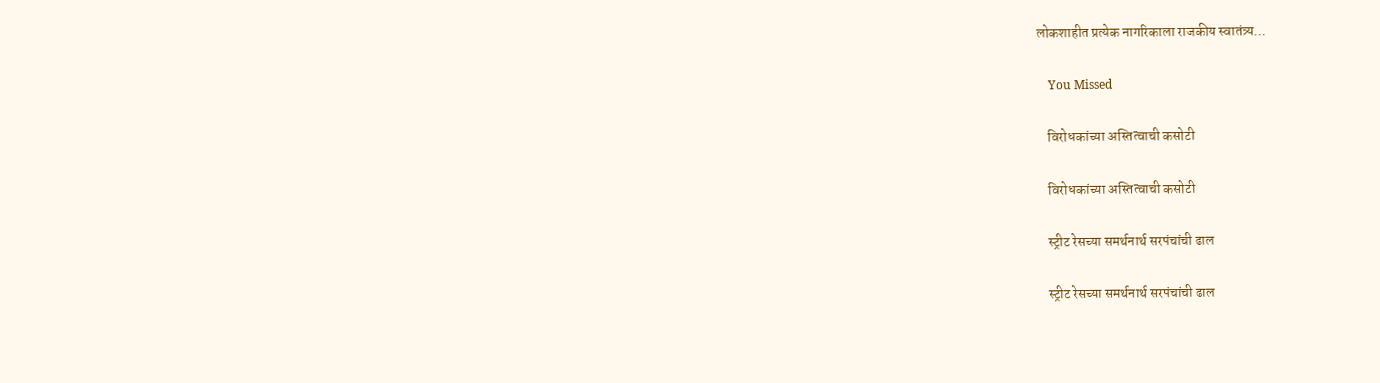लोकशाहीत प्रत्येक नागरिकाला राजकीय स्वातंत्र्य…

    You Missed

    विरोधकांच्या अस्तित्वाची कसोटी

    विरोधकांच्या अस्तित्वाची कसोटी

    स्ट्रीट रेसच्या समर्थनार्थ सरपंचांची ढाल

    स्ट्रीट रेसच्या समर्थनार्थ सरपंचांची ढाल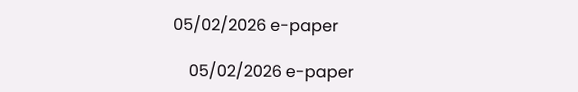05/02/2026 e-paper

    05/02/2026 e-paper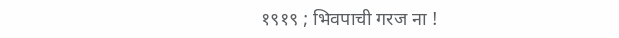१९१९ ; भिवपाची गरज ना !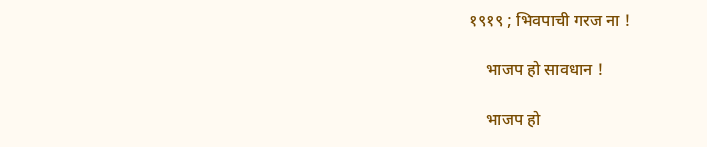१९१९ ; भिवपाची गरज ना !

    भाजप हो सावधान !

    भाजप हो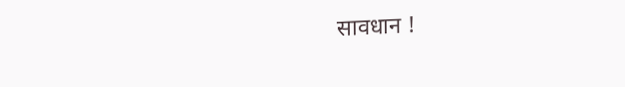सावधान !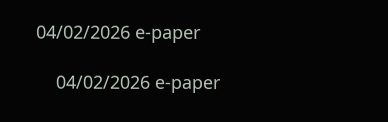04/02/2026 e-paper

    04/02/2026 e-paper